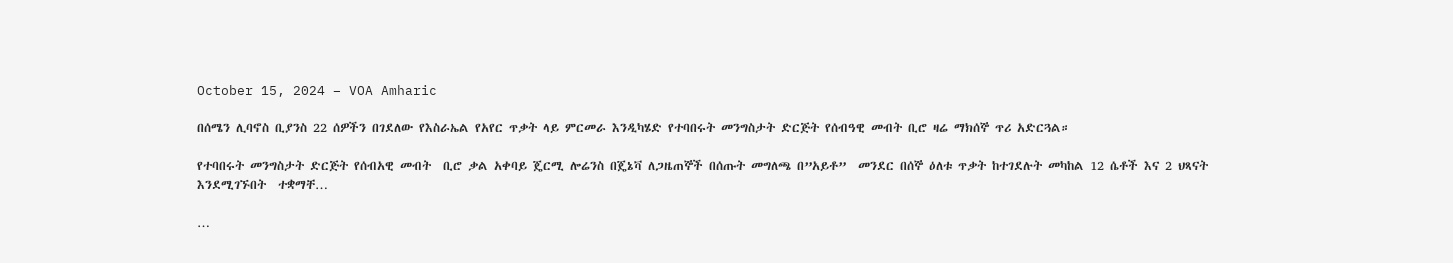October 15, 2024 – VOA Amharic

በሰሜን ሊባኖስ ቢያንስ 22 ሰዎችን በገደለው የእስራኤል የአየር ጥቃት ላይ ምርመራ እንዲካሄድ የተባበሩት መንግስታት ድርጅት የሰብዓዊ መብት ቢሮ ዛሬ ማክሰኞ ጥሪ አድርጓል።

የተባበሩት መንግስታት ድርጅት የሰብአዊ መብት  ቢሮ ቃል አቀባይ ጄርሚ ሎሬንስ በጄኔቫ ለጋዜጠኞች በሰጡት መግለጫ በ”አይቶ”  መንደር በሰኞ ዕለቱ ጥቃት ከተገደሉት መካከል 12 ሴቶች እና 2 ህጻናት እንደሚገኙበት  ተቋማቸ…

…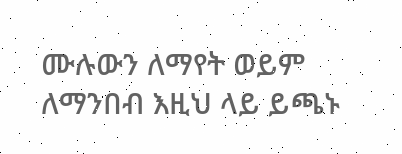ሙሉውን ለማየት ወይም ለማንበብ እዚህ ላይ ይጫኑ